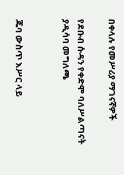በቀላሉ የመሥሪያ ማገናኛዎች

የደቡብ ሱዳን የቀድሞ ባለሥልጣናት ያዲሳባ መግለጫ


ጁባ ውስጥ እሥር ላይ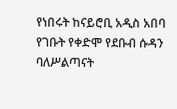የነበሩት ከናይሮቢ አዲስ አበባ የገቡት የቀድሞ የደቡብ ሱዳን ባለሥልጣናት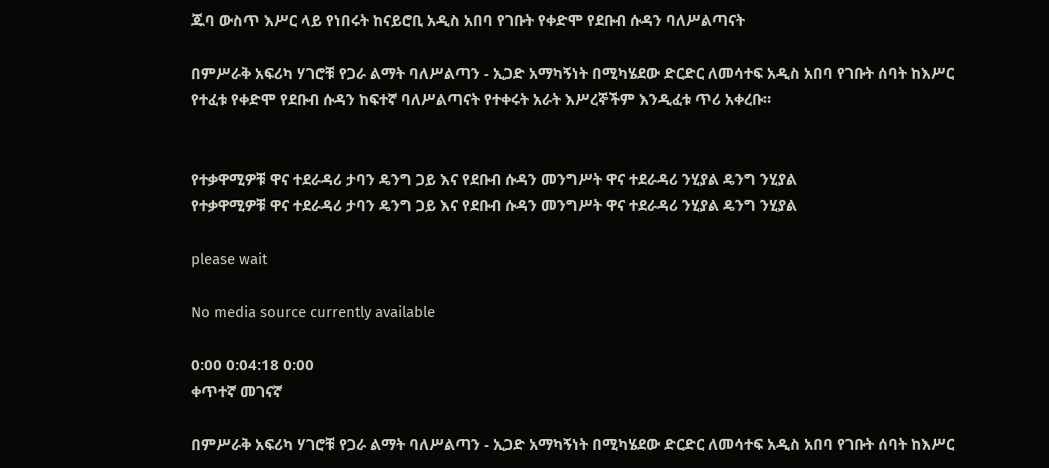ጁባ ውስጥ እሥር ላይ የነበሩት ከናይሮቢ አዲስ አበባ የገቡት የቀድሞ የደቡብ ሱዳን ባለሥልጣናት

በምሥራቅ አፍሪካ ሃገሮቹ የጋራ ልማት ባለሥልጣን - ኢጋድ አማካኝነት በሚካሄደው ድርድር ለመሳተፍ አዲስ አበባ የገቡት ሰባት ከእሥር የተፈቱ የቀድሞ የደቡብ ሱዳን ከፍተኛ ባለሥልጣናት የተቀሩት አራት እሥረኞችም እንዲፈቱ ጥሪ አቀረቡ።


የተቃዋሚዎቹ ዋና ተደራዳሪ ታባን ዴንግ ጋይ እና የደቡብ ሱዳን መንግሥት ዋና ተደራዳሪ ንሂያል ዴንግ ንሂያል
የተቃዋሚዎቹ ዋና ተደራዳሪ ታባን ዴንግ ጋይ እና የደቡብ ሱዳን መንግሥት ዋና ተደራዳሪ ንሂያል ዴንግ ንሂያል

please wait

No media source currently available

0:00 0:04:18 0:00
ቀጥተኛ መገናኛ

በምሥራቅ አፍሪካ ሃገሮቹ የጋራ ልማት ባለሥልጣን - ኢጋድ አማካኝነት በሚካሄደው ድርድር ለመሳተፍ አዲስ አበባ የገቡት ሰባት ከእሥር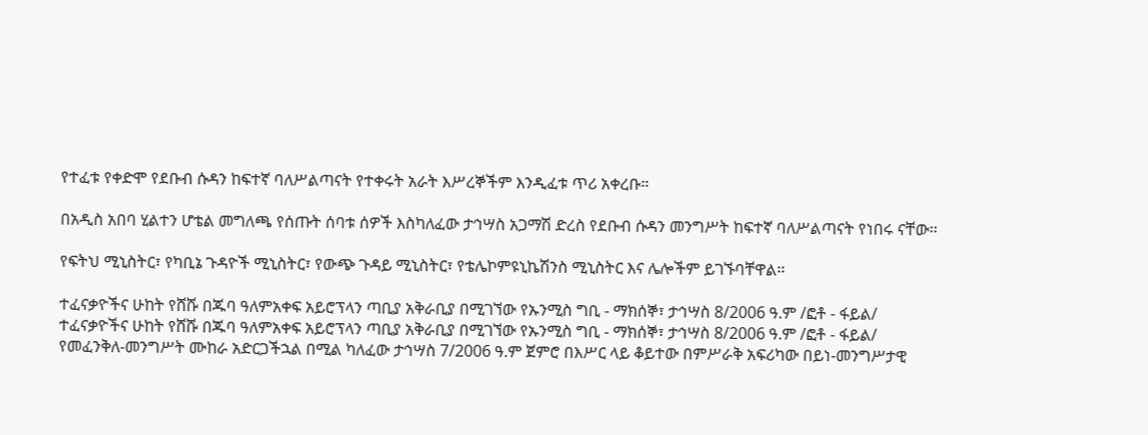የተፈቱ የቀድሞ የደቡብ ሱዳን ከፍተኛ ባለሥልጣናት የተቀሩት አራት እሥረኞችም እንዲፈቱ ጥሪ አቀረቡ።

በአዲስ አበባ ሂልተን ሆቴል መግለጫ የሰጡት ሰባቱ ሰዎች እስካለፈው ታኅሣስ አጋማሽ ድረስ የደቡብ ሱዳን መንግሥት ከፍተኛ ባለሥልጣናት የነበሩ ናቸው፡፡

የፍትህ ሚኒስትር፣ የካቢኔ ጉዳዮች ሚኒስትር፣ የውጭ ጉዳይ ሚኒስትር፣ የቴሌኮምዩኒኬሽንስ ሚኒስትር እና ሌሎችም ይገኙባቸዋል፡፡

ተፈናቃዮችና ሁከት የሸሹ በጁባ ዓለምአቀፍ አይሮፕላን ጣቢያ አቅራቢያ በሚገኘው የኡንሚስ ግቢ - ማክሰኞ፣ ታኅሣስ 8/2006 ዓ.ም /ፎቶ - ፋይል/
ተፈናቃዮችና ሁከት የሸሹ በጁባ ዓለምአቀፍ አይሮፕላን ጣቢያ አቅራቢያ በሚገኘው የኡንሚስ ግቢ - ማክሰኞ፣ ታኅሣስ 8/2006 ዓ.ም /ፎቶ - ፋይል/
የመፈንቅለ-መንግሥት ሙከራ አድርጋችኋል በሚል ካለፈው ታኅሣስ 7/2006 ዓ.ም ጀምሮ በእሥር ላይ ቆይተው በምሥራቅ አፍሪካው በይነ-መንግሥታዊ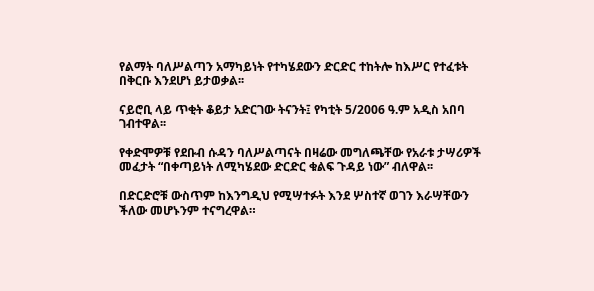የልማት ባለሥልጣን አማካይነት የተካሄደውን ድርድር ተከትሎ ከእሥር የተፈቱት በቅርቡ እንደሆነ ይታወቃል፡፡

ናይሮቢ ላይ ጥቂት ቆይታ አድርገው ትናንት፤ የካቲት 5/2006 ዓ.ም አዲስ አበባ ገብተዋል፡፡

የቀድሞዎቹ የደቡብ ሱዳን ባለሥልጣናት በዛሬው መግለጫቸው የአራቱ ታሣሪዎች መፈታት “በቀጣይነት ለሚካሄደው ድርድር ቁልፍ ጉዳይ ነው” ብለዋል፡፡

በድርድሮቹ ውስጥም ከእንግዲህ የሚሣተፉት እንደ ሦስተኛ ወገን እራሣቸውን ችለው መሆኑንም ተናግረዋል።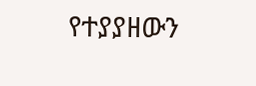የተያያዘውን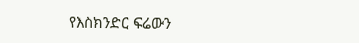የእስክንድር ፍሬውን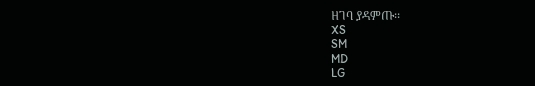ዘገባ ያዳምጡ፡፡
XS
SM
MD
LG